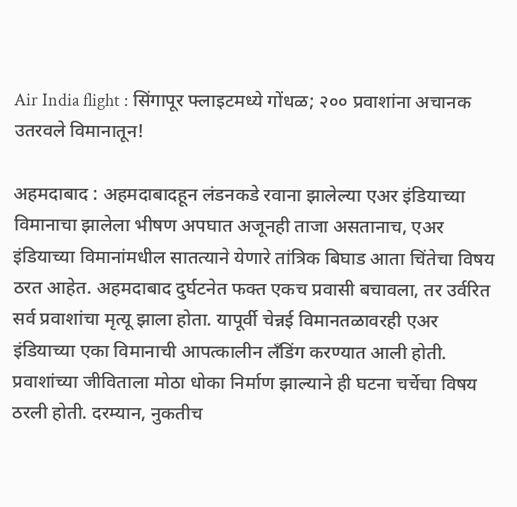Air India flight : सिंगापूर फ्लाइटमध्ये गोंधळ; २०० प्रवाशांना अचानक उतरवले विमानातून!

अहमदाबाद : अहमदाबादहून लंडनकडे रवाना झालेल्या एअर इंडियाच्या विमानाचा झालेला भीषण अपघात अजूनही ताजा असतानाच, एअर इंडियाच्या विमानांमधील सातत्याने येणारे तांत्रिक बिघाड आता चिंतेचा विषय ठरत आहेत. अहमदाबाद दुर्घटनेत फक्त एकच प्रवासी बचावला, तर उर्वरित सर्व प्रवाशांचा मृत्यू झाला होता. यापूर्वी चेन्नई विमानतळावरही एअर इंडियाच्या एका विमानाची आपत्कालीन लॅंडिंग करण्यात आली होती. प्रवाशांच्या जीविताला मोठा धोका निर्माण झाल्याने ही घटना चर्चेचा विषय ठरली होती. दरम्यान, नुकतीच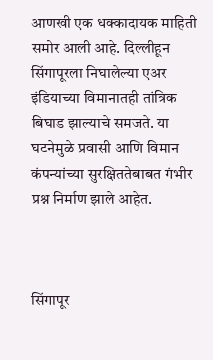आणखी एक धक्कादायक माहिती समोर आली आहे. दिल्लीहून सिंगापूरला निघालेल्या एअर इंडियाच्या विमानातही तांत्रिक बिघाड झाल्याचे समजते. या घटनेमुळे प्रवासी आणि विमान कंपन्यांच्या सुरक्षिततेबाबत गंभीर प्रश्न निर्माण झाले आहेत.



सिंगापूर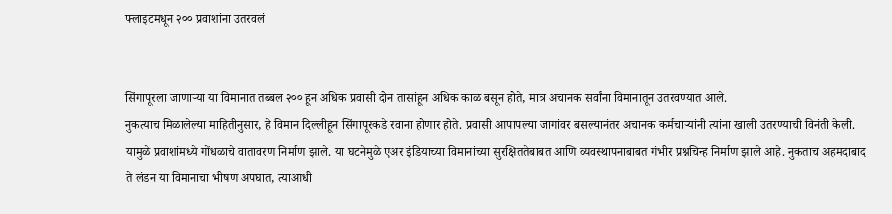फ्लाइटमधून २०० प्रवाशांना उतरवलं


सिंगापूरला जाणाऱ्या या विमानात तब्बल २०० हून अधिक प्रवासी दोन तासांहून अधिक काळ बसून होते, मात्र अचानक सर्वांना विमानातून उतरवण्यात आले.
नुकत्याच मिळालेल्या माहितीनुसार, हे विमान दिल्लीहून सिंगापूरकडे रवाना होणार होते. प्रवासी आपापल्या जागांवर बसल्यानंतर अचानक कर्मचाऱ्यांनी त्यांना खाली उतरण्याची विनंती केली. यामुळे प्रवाशांमध्ये गोंधळाचे वातावरण निर्माण झाले. या घटनेमुळे एअर इंडियाच्या विमानांच्या सुरक्षिततेबाबत आणि व्यवस्थापनाबाबत गंभीर प्रश्नचिन्ह निर्माण झाले आहे. नुकताच अहमदाबाद ते लंडन या विमानाचा भीषण अपघात, त्याआधी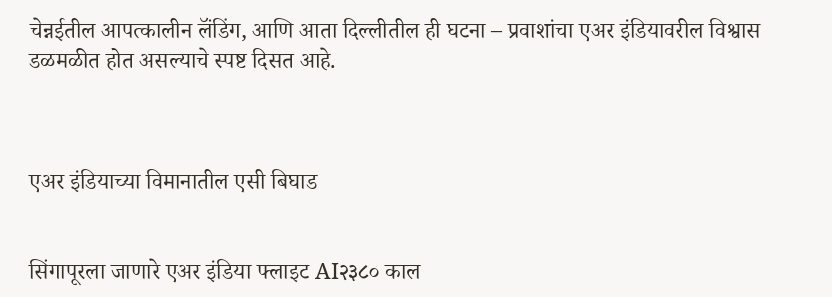चेन्नईतील आपत्कालीन लॅंडिंग, आणि आता दिल्लीतील ही घटना – प्रवाशांचा एअर इंडियावरील विश्वास डळमळीत होत असल्याचे स्पष्ट दिसत आहे.



एअर इंडियाच्या विमानातील एसी बिघाड


सिंगापूरला जाणारे एअर इंडिया फ्लाइट AI२३८० काल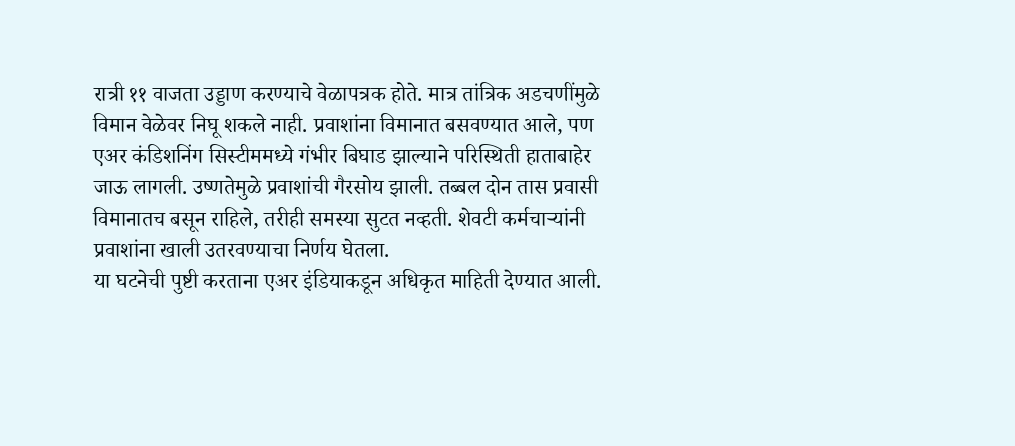रात्री ११ वाजता उड्डाण करण्याचे वेळापत्रक होते. मात्र तांत्रिक अडचणींमुळे विमान वेळेवर निघू शकले नाही. प्रवाशांना विमानात बसवण्यात आले, पण एअर कंडिशनिंग सिस्टीममध्ये गंभीर बिघाड झाल्याने परिस्थिती हाताबाहेर जाऊ लागली. उष्णतेमुळे प्रवाशांची गैरसोय झाली. तब्बल दोन तास प्रवासी विमानातच बसून राहिले, तरीही समस्या सुटत नव्हती. शेवटी कर्मचाऱ्यांनी प्रवाशांना खाली उतरवण्याचा निर्णय घेतला.
या घटनेची पुष्टी करताना एअर इंडियाकडून अधिकृत माहिती देण्यात आली.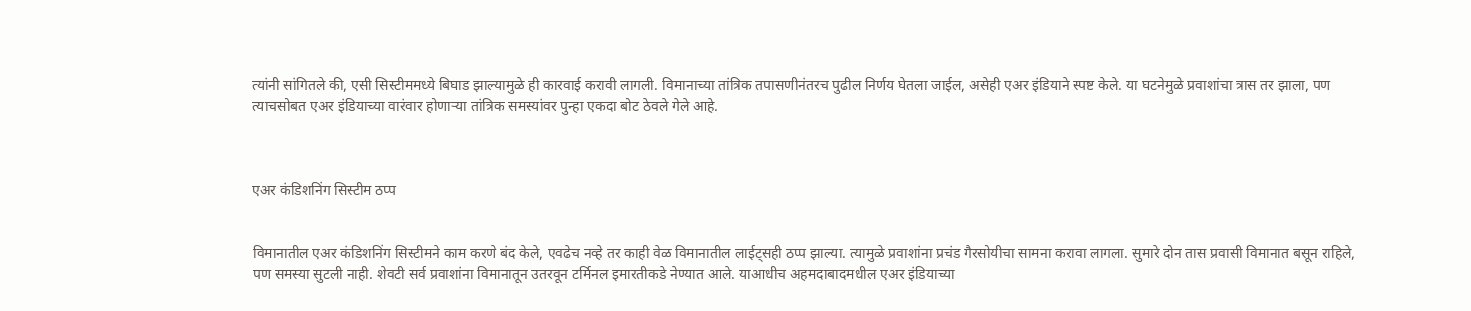त्यांनी सांगितले की, एसी सिस्टीममध्ये बिघाड झाल्यामुळे ही कारवाई करावी लागली. विमानाच्या तांत्रिक तपासणीनंतरच पुढील निर्णय घेतला जाईल, असेही एअर इंडियाने स्पष्ट केले. या घटनेमुळे प्रवाशांचा त्रास तर झाला, पण त्याचसोबत एअर इंडियाच्या वारंवार होणाऱ्या तांत्रिक समस्यांवर पुन्हा एकदा बोट ठेवले गेले आहे.



एअर कंडिशनिंग सिस्टीम ठप्प


विमानातील एअर कंडिशनिंग सिस्टीमने काम करणे बंद केले, एवढेच नव्हे तर काही वेळ विमानातील लाईट्सही ठप्प झाल्या. त्यामुळे प्रवाशांना प्रचंड गैरसोयीचा सामना करावा लागला. सुमारे दोन तास प्रवासी विमानात बसून राहिले, पण समस्या सुटली नाही. शेवटी सर्व प्रवाशांना विमानातून उतरवून टर्मिनल इमारतीकडे नेण्यात आले. याआधीच अहमदाबादमधील एअर इंडियाच्या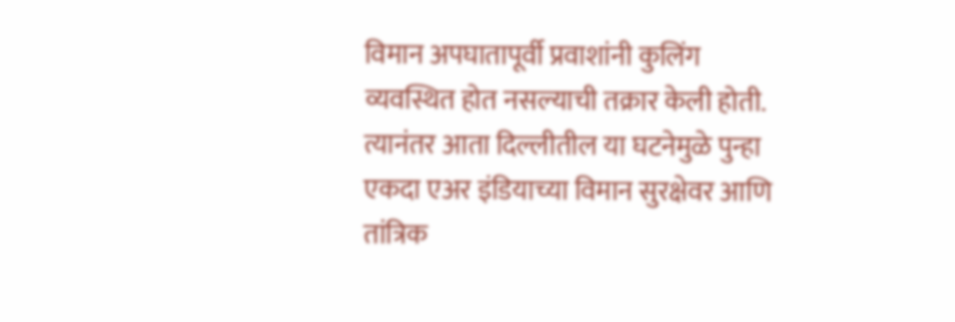विमान अपघातापूर्वी प्रवाशांनी कुलिंग व्यवस्थित होत नसल्याची तक्रार केली होती. त्यानंतर आता दिल्लीतील या घटनेमुळे पुन्हा एकदा एअर इंडियाच्या विमान सुरक्षेवर आणि तांत्रिक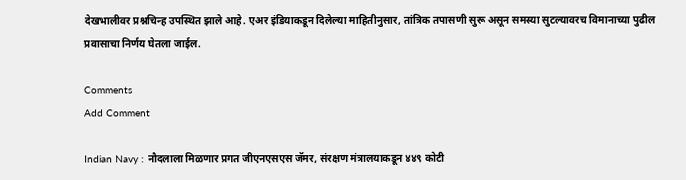देखभालीवर प्रश्नचिन्ह उपस्थित झाले आहे. एअर इंडियाकडून दिलेल्या माहितीनुसार, तांत्रिक तपासणी सुरू असून समस्या सुटल्यावरच विमानाच्या पुढील प्रवासाचा निर्णय घेतला जाईल.

Comments
Add Comment

Indian Navy : नौदलाला मिळणार प्रगत जीएनएसएस जॅमर, संरक्षण मंत्रालयाकडून ४४९ कोटी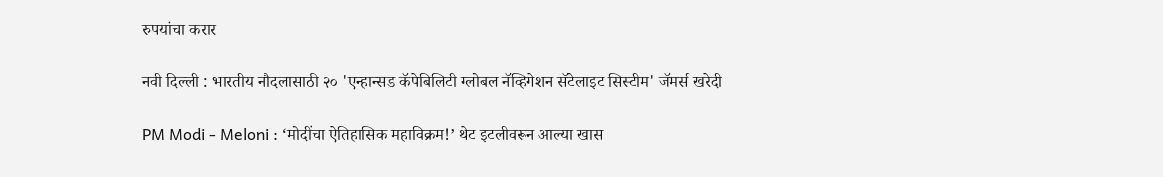रुपयांचा करार

नवी दिल्ली : भारतीय नौदलासाठी २० 'एन्हान्सड कॅपेबिलिटी ग्लोबल नॅव्हिगेशन सॅटेलाइट सिस्टीम' जॅमर्स खरेदी

PM Modi - Meloni : ‘मोदींचा ऐतिहासिक महाविक्रम!’ थेट इटलीवरून आल्या खास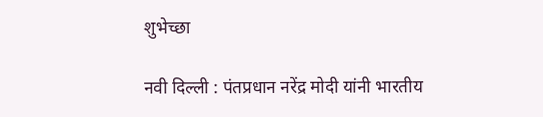शुभेच्छा

नवी दिल्ली : पंतप्रधान नरेंद्र मोदी यांनी भारतीय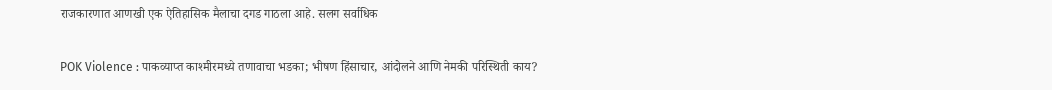राजकारणात आणखी एक ऐतिहासिक मैलाचा दगड गाठला आहे. सलग सर्वाधिक

POK Violence : पाकव्याप्त काश्मीरमध्ये तणावाचा भडका; भीषण हिंसाचार, आंदोलने आणि नेमकी परिस्थिती काय?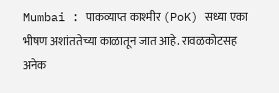Mumbai : पाकव्याप्त काश्मीर (PoK) सध्या एका भीषण अशांततेच्या काळातून जात आहे. रावळकोटसह अनेक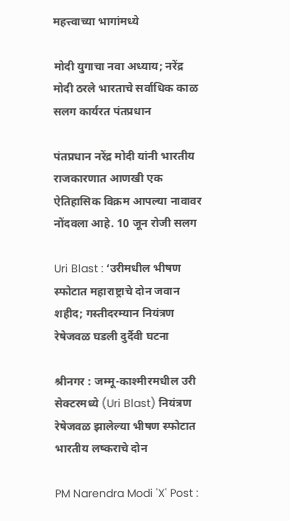महत्त्वाच्या भागांमध्ये

मोदी युगाचा नवा अध्याय; नरेंद्र मोदी ठरले भारताचे सर्वाधिक काळ सलग कार्यरत पंतप्रधान

पंतप्रधान नरेंद्र मोदी यांनी भारतीय राजकारणात आणखी एक ऐतिहासिक विक्रम आपल्या नावावर नोंदवला आहे. 10 जून रोजी सलग

Uri Blast : ‘उरीमधील भीषण स्फोटात महाराष्ट्राचे दोन जवान शहीद; गस्तीदरम्यान नियंत्रण रेषेजवळ घडली दुर्दैवी घटना

श्रीनगर : जम्मू-काश्मीरमधील उरी सेक्टरमध्ये (Uri Blast) नियंत्रण रेषेजवळ झालेल्या भीषण स्फोटात भारतीय लष्कराचे दोन

PM Narendra Modi 'X' Post :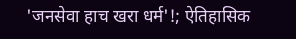'जनसेवा हाच खरा धर्म'!; ऐतिहासिक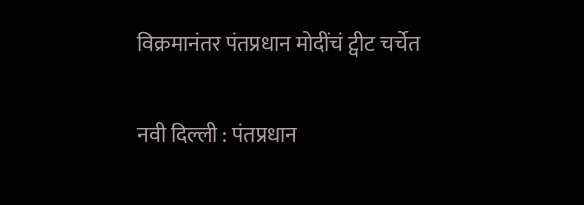विक्रमानंतर पंतप्रधान मोदींचं ट्वीट चर्चेत

नवी दिल्ली : पंतप्रधान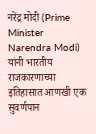नरेंद्र मोदी (Prime Minister Narendra Modi) यांनी भारतीय राजकारणाच्या इतिहासात आणखी एक सुवर्णपान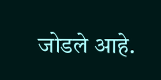जोडले आहे.